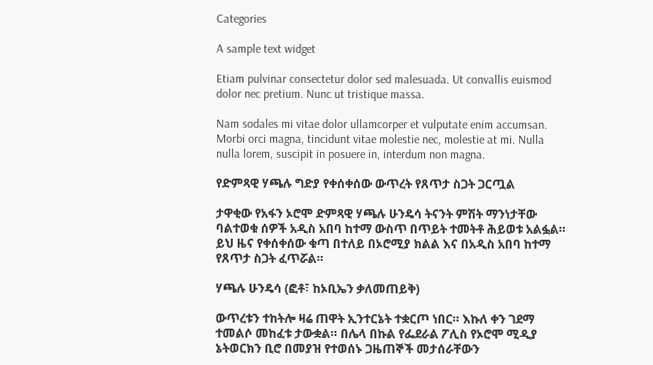Categories

A sample text widget

Etiam pulvinar consectetur dolor sed malesuada. Ut convallis euismod dolor nec pretium. Nunc ut tristique massa.

Nam sodales mi vitae dolor ullamcorper et vulputate enim accumsan. Morbi orci magna, tincidunt vitae molestie nec, molestie at mi. Nulla nulla lorem, suscipit in posuere in, interdum non magna.

የድምጻዊ ሃጫሉ ግድያ የቀሰቀሰው ውጥረት የጸጥታ ስጋት ጋርጧል

ታዋቂው የአፋን ኦሮሞ ድምጻዊ ሃጫሉ ሁንዴሳ ትናንት ምሽት ማንነታቸው ባልተወቁ ሰዎች አዲስ አበባ ከተማ ውስጥ በጥይት ተመትቶ ሕይወቱ አልፏል። ይህ ዜና የቀሰቀሰው ቁጣ በተለይ በኦሮሚያ ክልል እና በአዲስ አበባ ከተማ የጸጥታ ስጋት ፈጥሯል።

ሃጫሉ ሁንዴሳ (ፎቶ፣ ከኦቢኤን ቃለመጠይቅ)

ውጥረቱን ተከትሎ ዛሬ ጠዋት ኢንተርኔት ተቋርጦ ነበር። እኩለ ቀን ገደማ ተመልሶ መከፈቱ ታውቋል። በሌላ በኩል የፌደራል ፖሊስ የኦሮሞ ሚዲያ ኔትወርክን ቢሮ በመያዝ የተወሰኑ ጋዜጠኞች መታሰራቸውን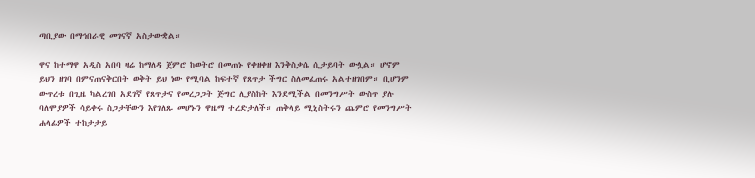ጣቢያው በማኅበራዊ መገናኛ አስታውቋል።

ዋና ከተማዋ አዲስ አበባ ዛሬ ከማለዳ ጀምሮ ከወትሮ በመጠኑ የቀዘቀዘ እንቅስቃሴ ሲታይባት ውሏል። ሆኖም ይህን ዘገባ በምናጠናቅርበት ወቅት ይህ ነው የሚባል ከፍተኛ የጸጥታ ችግር ስለመፈጠሩ አልተዘገበም። ቢሆንም ውጥረቱ በጊዜ ካልረገበ አደገኛ የጸጥታና የመረጋጋት ጅግር ሊያስከት እንደሚችል በመንግሥት ውስጥ ያሉ ባለሞያዎች ሳይቀሩ ስጋታቸውን እየገለጹ መሆኑን ዋዜማ ተረድታለች። ጠቅላይ ሚኒስትሩን ጨምሮ የመንግሥት ሐላፊዎች ተከታታይ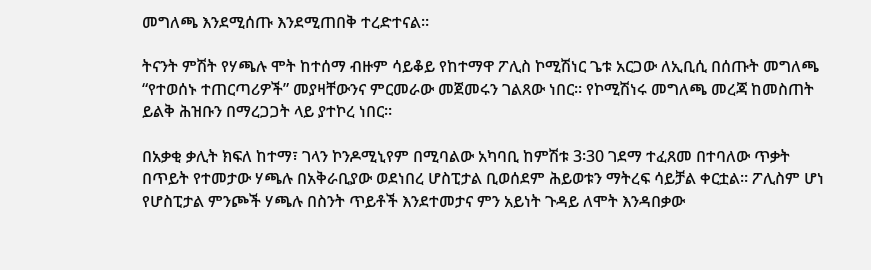መግለጫ እንደሚሰጡ እንደሚጠበቅ ተረድተናል።

ትናንት ምሽት የሃጫሉ ሞት ከተሰማ ብዙም ሳይቆይ የከተማዋ ፖሊስ ኮሚሽነር ጌቱ አርጋው ለኢቢሲ በሰጡት መግለጫ “የተወሰኑ ተጠርጣሪዎች” መያዛቸውንና ምርመራው መጀመሩን ገልጸው ነበር። የኮሚሽነሩ መግለጫ መረጃ ከመስጠት ይልቅ ሕዝቡን በማረጋጋት ላይ ያተኮረ ነበር።

በአቃቂ ቃሊት ክፍለ ከተማ፣ ገላን ኮንዶሚኒየም በሚባልው አካባቢ ከምሽቱ 3፡30 ገደማ ተፈጸመ በተባለው ጥቃት በጥይት የተመታው ሃጫሉ በአቅራቢያው ወደነበረ ሆስፒታል ቢወሰደም ሕይወቱን ማትረፍ ሳይቻል ቀርቷል። ፖሊስም ሆነ የሆስፒታል ምንጮች ሃጫሉ በስንት ጥይቶች እንደተመታና ምን አይነት ጉዳይ ለሞት እንዳበቃው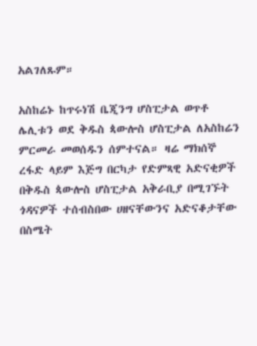አልገለጹም።

አስከሬኑ ከጥሩነሽ ቤጂንግ ሆስፒታል ወጥቶ ሌሊቱን ወደ ቅዱስ ጳውሎስ ሆስፒታል ለአስከሬን ምርመራ መወሰዱን ሰምተናል። ዛሬ ማክሰኞ ረፋድ ላይም እጅግ በርካታ የድምጻዊ አድናቂዎች በቅዱስ ጳውሎስ ሆስፒታል አቅራቢያ በሚገኙት ጎዳናዎች ተሰብስበው ሀዘናቸውንና አድናቆታቸው በስሜት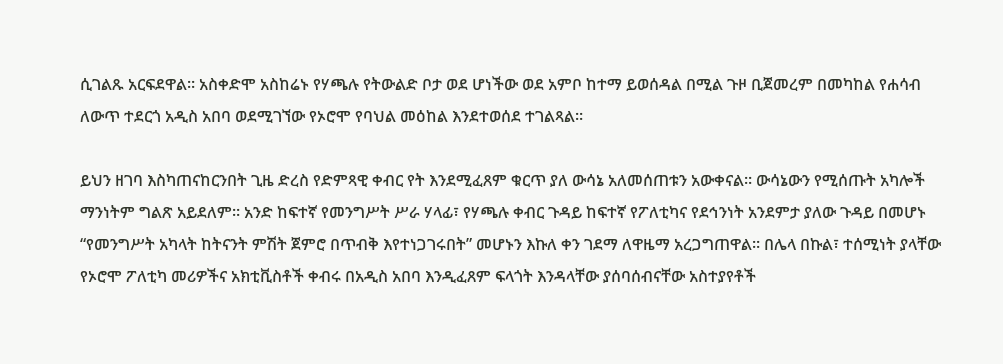ሲገልጹ አርፍደዋል። አስቀድሞ አስከሬኑ የሃጫሉ የትውልድ ቦታ ወደ ሆነችው ወደ አምቦ ከተማ ይወሰዳል በሚል ጉዞ ቢጀመረም በመካከል የሐሳብ ለውጥ ተደርጎ አዲስ አበባ ወደሚገኘው የኦሮሞ የባህል መዕከል እንደተወሰደ ተገልጻል።

ይህን ዘገባ እስካጠናከርንበት ጊዜ ድረስ የድምጻዊ ቀብር የት እንደሚፈጸም ቁርጥ ያለ ውሳኔ አለመሰጠቱን አውቀናል። ውሳኔውን የሚሰጡት አካሎች ማንነትም ግልጽ አይደለም። አንድ ከፍተኛ የመንግሥት ሥራ ሃላፊ፣ የሃጫሉ ቀብር ጉዳይ ከፍተኛ የፖለቲካና የደኅንነት አንደምታ ያለው ጉዳይ በመሆኑ “የመንግሥት አካላት ከትናንት ምሽት ጀምሮ በጥብቅ እየተነጋገሩበት” መሆኑን እኩለ ቀን ገደማ ለዋዜማ አረጋግጠዋል። በሌላ በኩል፣ ተሰሚነት ያላቸው የኦሮሞ ፖለቲካ መሪዎችና አክቲቪስቶች ቀብሩ በአዲስ አበባ እንዲፈጸም ፍላጎት እንዳላቸው ያሰባሰብናቸው አስተያየቶች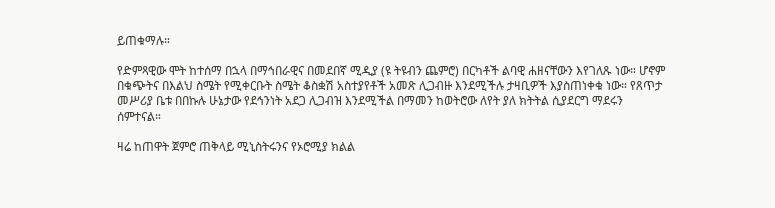ይጠቁማሉ።

የድምጻዊው ሞት ከተሰማ በኋላ በማኅበራዊና በመደበኛ ሚዲያ (ዩ ትዩብን ጨምሮ) በርካቶች ልባዊ ሐዘናቸውን እየገለጹ ነው። ሆኖም በቁጭትና በእልህ ስሜት የሚቀርቡት ስሜት ቆስቋሽ አስተያየቶች አመጽ ሊጋብዙ እንደሚችሉ ታዛቢዎች እያስጠነቀቁ ነው። የጸጥታ መሥሪያ ቤቱ በበኩሉ ሁኔታው የደኅንነት አደጋ ሊጋብዝ እንደሚችል በማመን ከወትሮው ለየት ያለ ክትትል ሲያደርግ ማደሩን ሰምተናል።

ዛሬ ከጠዋት ጀምሮ ጠቅላይ ሚኒስትሩንና የኦሮሚያ ክልል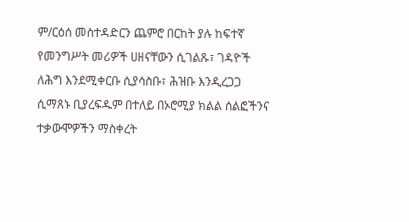ም/ርዕሰ መስተዳድርን ጨምሮ በርከት ያሉ ከፍተኛ የመንግሥት መሪዎች ሀዘናቸውን ሲገልጹ፣ ገዳዮች ለሕግ እንደሚቀርቡ ሲያሳስቡ፣ ሕዝቡ እንዲረጋጋ ሲማጸኑ ቢያረፍዱም በተለይ በኦሮሚያ ክልል ሰልፎችንና ተቃውሞዎችን ማስቀረት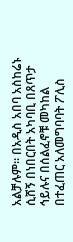አልቻሉም። በአዲስ አበባ አስከሬኑ ሲሸኝ በነበርበት አካባቢ በጸጥታ ኅይሉና በሰልፈኖቹ መካከል በተፈጠር አለመግባባት ፖሊስ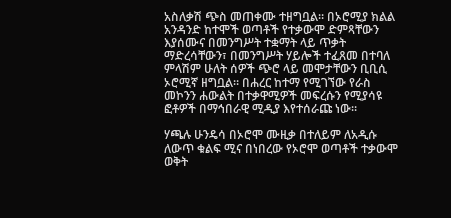አስለቃሽ ጭስ መጠቀሙ ተዘግቧል። በኦሮሚያ ክልል አንዳንድ ከተሞች ወጣቶች የተቃውሞ ድምጻቸውን እያሰሙና በመንግሥት ተቋማት ላይ ጥቃት ማድረሳቸውን፣ በመንግሥት ሃይሎች ተፈጸመ በተባለ ምላሽም ሁለት ሰዎች ጭሮ ላይ መሞታቸውን ቢቢሲ ኦሮሚኛ ዘግቧል። በሐረር ከተማ የሚገኘው የራስ መኮንን ሐውልት በተቃዋሚዎች መፍረሱን የሚያሳዩ ፎቶዎች በማኅበራዊ ሚዲያ እየተሰራጩ ነው።

ሃጫሉ ሁንዴሳ በኦሮሞ ሙዚቃ በተለይም ለአዲሱ ለውጥ ቁልፍ ሚና በነበረው የኦሮሞ ወጣቶች ተቃውሞ ወቅት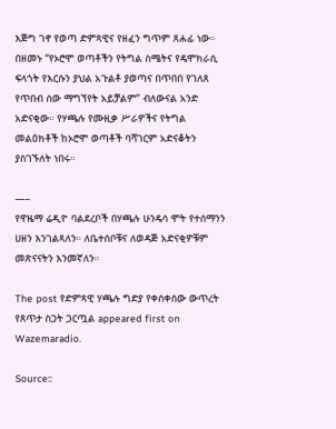እጅግ ገኖ የወጣ ድምጻዊና የዘፈን ግጥም ጸሐፊ ነው። በዘመኑ “የኦሮሞ ወጣቶችን የትግል ስሜትና የዴሞክራሲ ፍላጎት የእርሱን ያህል አጉልቶ ያወጣና በጥበበ የገለጸ የጥበብ ሰው ማግኘየት አይቻልም” ብለውናል አንድ አድናቂው። የሃጫሉ የሙዚቃ ሥራዎችና የትግል መልዕክቶች ከኦሮሞ ወጣቶች ባሻገርም አድናቆትን ያስገኙለት ነበሩ።

—–
የዋዜማ ሬዲዮ ባልደረቦች በሃጫሉ ሁንዴሳ ሞት የተሰማንን ሀዘን እንገልጻለን። ለቤተሰቦቹና ለወዳጅ አድናቂዎቹም መጽናናትን እንመኛለን።

The post የድምጻዊ ሃጫሉ ግድያ የቀሰቀሰው ውጥረት የጸጥታ ስጋት ጋርጧል appeared first on Wazemaradio.

Source::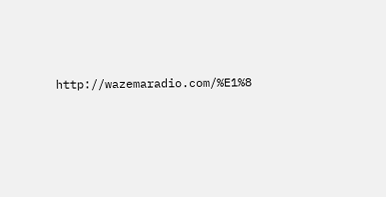http://wazemaradio.com/%E1%8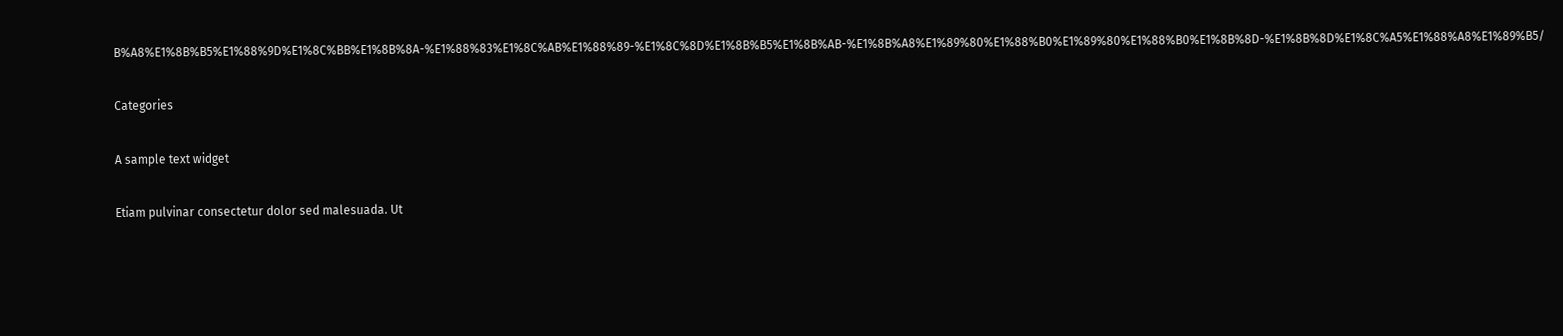B%A8%E1%8B%B5%E1%88%9D%E1%8C%BB%E1%8B%8A-%E1%88%83%E1%8C%AB%E1%88%89-%E1%8C%8D%E1%8B%B5%E1%8B%AB-%E1%8B%A8%E1%89%80%E1%88%B0%E1%89%80%E1%88%B0%E1%8B%8D-%E1%8B%8D%E1%8C%A5%E1%88%A8%E1%89%B5/

Categories

A sample text widget

Etiam pulvinar consectetur dolor sed malesuada. Ut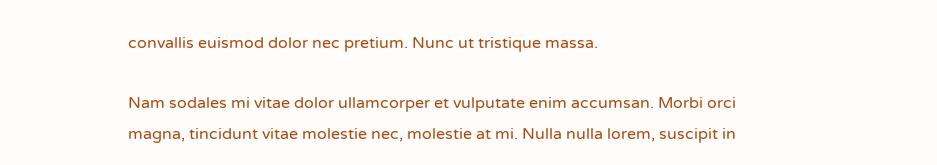convallis euismod dolor nec pretium. Nunc ut tristique massa.

Nam sodales mi vitae dolor ullamcorper et vulputate enim accumsan. Morbi orci magna, tincidunt vitae molestie nec, molestie at mi. Nulla nulla lorem, suscipit in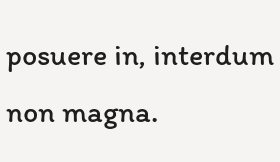posuere in, interdum non magna.